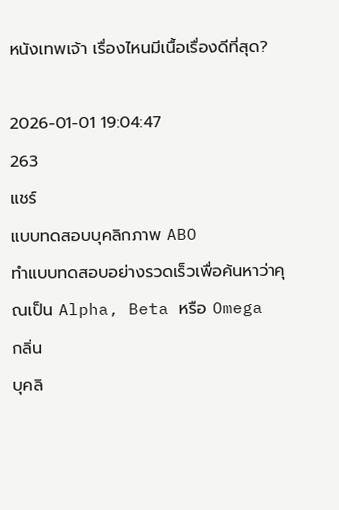หนังเทพเจ้า เรื่องไหนมีเนื้อเรื่องดีที่สุด?

2026-01-01 19:04:47
263
แชร์
แบบทดสอบบุคลิกภาพ ABO
ทำแบบทดสอบอย่างรวดเร็วเพื่อค้นหาว่าคุณเป็น Alpha, Beta หรือ Omega
กลิ่น
บุคลิ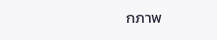กภาพ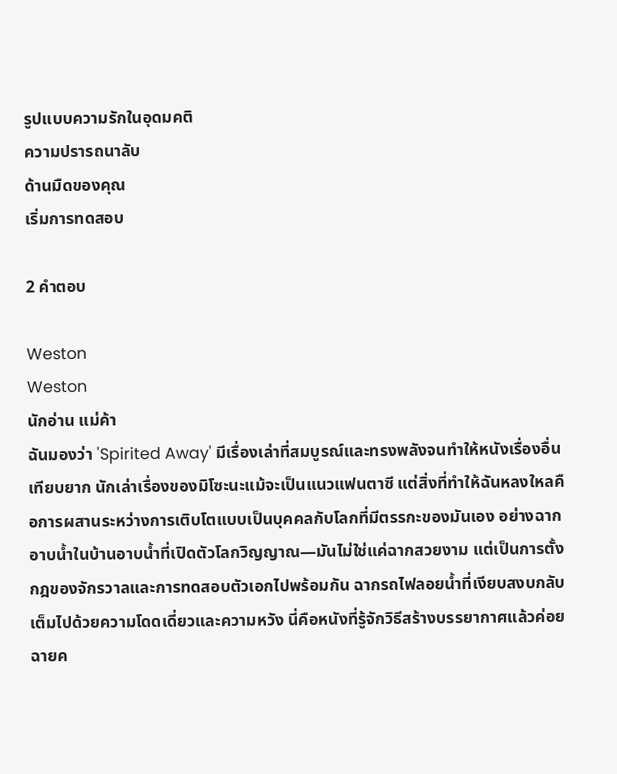รูปแบบความรักในอุดมคติ
ความปรารถนาลับ
ด้านมืดของคุณ
เริ่มการทดสอบ

2 คำตอบ

Weston
Weston
นักอ่าน แม่ค้า
ฉันมองว่า 'Spirited Away' มีเรื่องเล่าที่สมบูรณ์และทรงพลังจนทำให้หนังเรื่องอื่นเทียบยาก นักเล่าเรื่องของมิโซะนะแม้จะเป็นแนวแฟนตาซี แต่สิ่งที่ทำให้ฉันหลงใหลคือการผสานระหว่างการเติบโตแบบเป็นบุคคลกับโลกที่มีตรรกะของมันเอง อย่างฉากอาบน้ำในบ้านอาบน้ำที่เปิดตัวโลกวิญญาณ—มันไม่ใช่แค่ฉากสวยงาม แต่เป็นการตั้งกฎของจักรวาลและการทดสอบตัวเอกไปพร้อมกัน ฉากรถไฟลอยน้ำที่เงียบสงบกลับเต็มไปด้วยความโดดเดี่ยวและความหวัง นี่คือหนังที่รู้จักวิธีสร้างบรรยากาศแล้วค่อยฉายค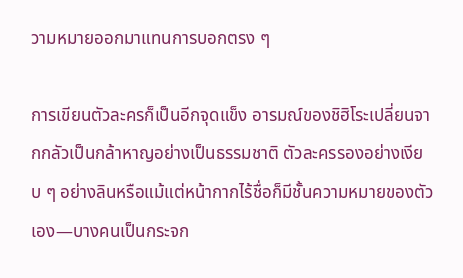วามหมายออกมาแทนการบอกตรง ๆ

การเขียนตัวละครก็เป็นอีกจุดแข็ง อารมณ์ของชิฮิโระเปลี่ยนจากกลัวเป็นกล้าหาญอย่างเป็นธรรมชาติ ตัวละครรองอย่างเงียบ ๆ อย่างลินหรือแม้แต่หน้ากากไร้ชื่อก็มีชั้นความหมายของตัวเอง—บางคนเป็นกระจก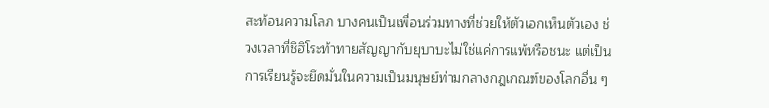สะท้อนความโลภ บางคนเป็นเพื่อนร่วมทางที่ช่วยให้ตัวเอกเห็นตัวเอง ช่วงเวลาที่ชิฮิโระท้าทายสัญญากับยุบาบะไม่ใช่แค่การแพ้หรือชนะ แต่เป็นการเรียนรู้จะยึดมั่นในความเป็นมนุษย์ท่ามกลางกฎเกณฑ์ของโลกอื่น ๆ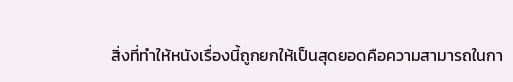สิ่งที่ทำให้หนังเรื่องนี้ถูกยกให้เป็นสุดยอดคือความสามารถในกา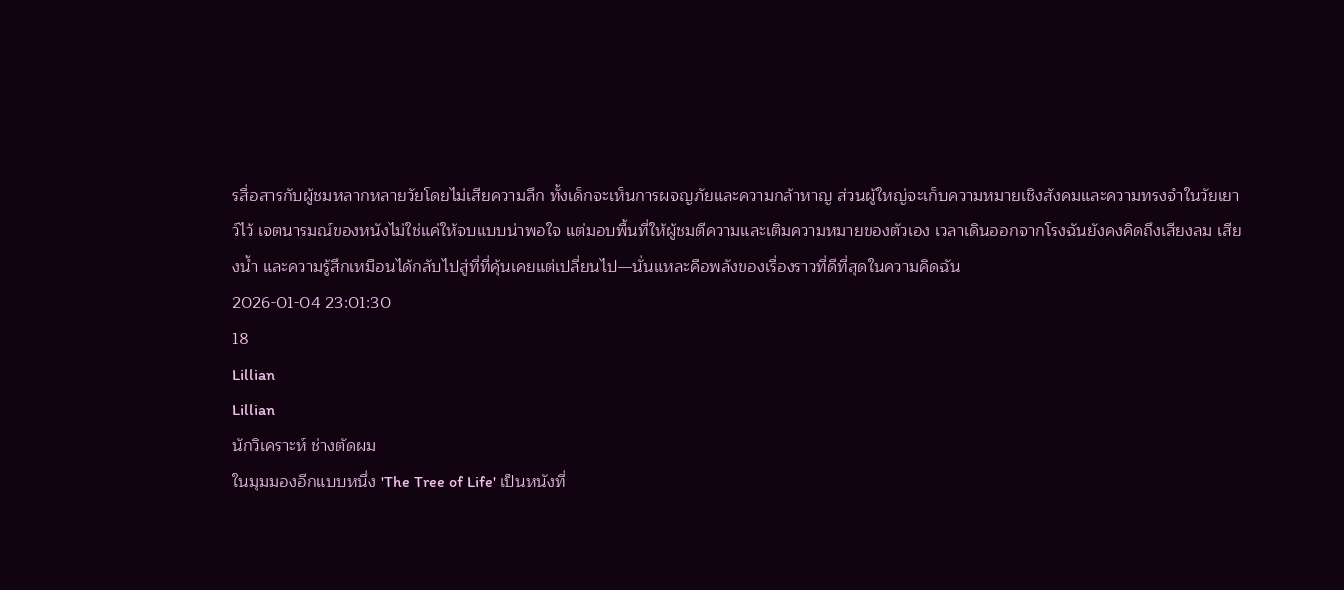รสื่อสารกับผู้ชมหลากหลายวัยโดยไม่เสียความลึก ทั้งเด็กจะเห็นการผจญภัยและความกล้าหาญ ส่วนผู้ใหญ่จะเก็บความหมายเชิงสังคมและความทรงจำในวัยเยาว์ไว้ เจตนารมณ์ของหนังไม่ใช่แค่ให้จบแบบน่าพอใจ แต่มอบพื้นที่ให้ผู้ชมตีความและเติมความหมายของตัวเอง เวลาเดินออกจากโรงฉันยังคงคิดถึงเสียงลม เสียงน้ำ และความรู้สึกเหมือนได้กลับไปสู่ที่ที่คุ้นเคยแต่เปลี่ยนไป—นั่นแหละคือพลังของเรื่องราวที่ดีที่สุดในความคิดฉัน
2026-01-04 23:01:30
18
Lillian
Lillian
นักวิเคราะห์ ช่างตัดผม
ในมุมมองอีกแบบหนึ่ง 'The Tree of Life' เป็นหนังที่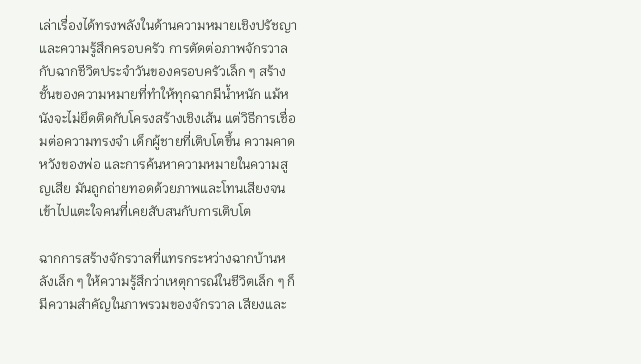เล่าเรื่องได้ทรงพลังในด้านความหมายเชิงปรัชญาและความรู้สึกครอบครัว การตัดต่อภาพจักรวาลกับฉากชีวิตประจำวันของครอบครัวเล็ก ๆ สร้างชั้นของความหมายที่ทำให้ทุกฉากมีน้ำหนัก แม้หนังจะไม่ยึดติดกับโครงสร้างเชิงเส้น แต่วิธีการเชื่อมต่อความทรงจำ เด็กผู้ชายที่เติบโตขึ้น ความคาดหวังของพ่อ และการค้นหาความหมายในความสูญเสีย มันถูกถ่ายทอดด้วยภาพและโทนเสียงจนเข้าไปแตะใจคนที่เคยสับสนกับการเติบโต

ฉากการสร้างจักรวาลที่แทรกระหว่างฉากบ้านหลังเล็ก ๆ ให้ความรู้สึกว่าเหตุการณ์ในชีวิตเล็ก ๆ ก็มีความสำคัญในภาพรวมของจักรวาล เสียงและ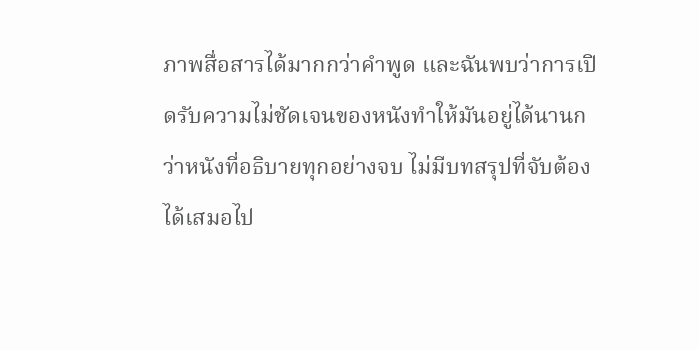ภาพสื่อสารได้มากกว่าคำพูด และฉันพบว่าการเปิดรับความไม่ชัดเจนของหนังทำให้มันอยู่ได้นานกว่าหนังที่อธิบายทุกอย่างจบ ไม่มีบทสรุปที่จับต้องได้เสมอไป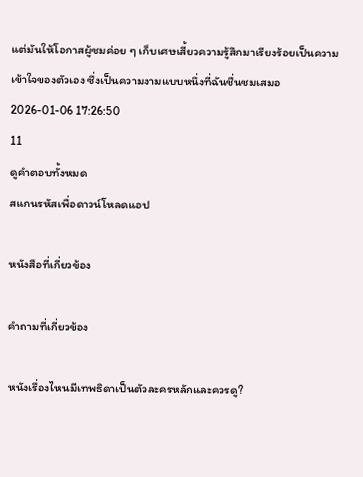แต่มันให้โอกาสผู้ชมค่อย ๆ เก็บเศษเสี้ยวความรู้สึกมาเรียงร้อยเป็นความเข้าใจของตัวเอง ซึ่งเป็นความงามแบบหนึ่งที่ฉันชื่นชมเสมอ
2026-01-06 17:26:50
11
ดูคำตอบทั้งหมด
สแกนรหัสเพื่อดาวน์โหลดแอป

หนังสือที่เกี่ยวข้อง

คำถามที่เกี่ยวข้อง

หนังเรื่องไหนมีเทพธิดาเป็นตัวละครหลักและควรดู?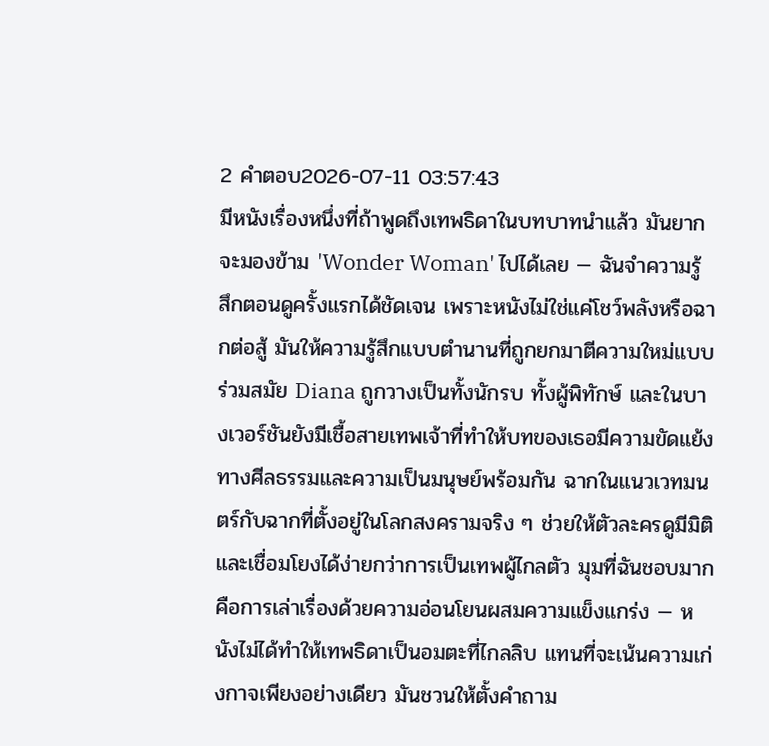2 คำตอบ2026-07-11 03:57:43
มีหนังเรื่องหนึ่งที่ถ้าพูดถึงเทพธิดาในบทบาทนำแล้ว มันยากจะมองข้าม 'Wonder Woman' ไปได้เลย — ฉันจำความรู้สึกตอนดูครั้งแรกได้ชัดเจน เพราะหนังไม่ใช่แค่โชว์พลังหรือฉากต่อสู้ มันให้ความรู้สึกแบบตำนานที่ถูกยกมาตีความใหม่แบบร่วมสมัย Diana ถูกวางเป็นทั้งนักรบ ทั้งผู้พิทักษ์ และในบางเวอร์ชันยังมีเชื้อสายเทพเจ้าที่ทำให้บทของเธอมีความขัดแย้งทางศีลธรรมและความเป็นมนุษย์พร้อมกัน ฉากในแนวเวทมนตร์กับฉากที่ตั้งอยู่ในโลกสงครามจริง ๆ ช่วยให้ตัวละครดูมีมิติและเชื่อมโยงได้ง่ายกว่าการเป็นเทพผู้ไกลตัว มุมที่ฉันชอบมากคือการเล่าเรื่องด้วยความอ่อนโยนผสมความแข็งแกร่ง — หนังไม่ได้ทำให้เทพธิดาเป็นอมตะที่ไกลลิบ แทนที่จะเน้นความเก่งกาจเพียงอย่างเดียว มันชวนให้ตั้งคำถาม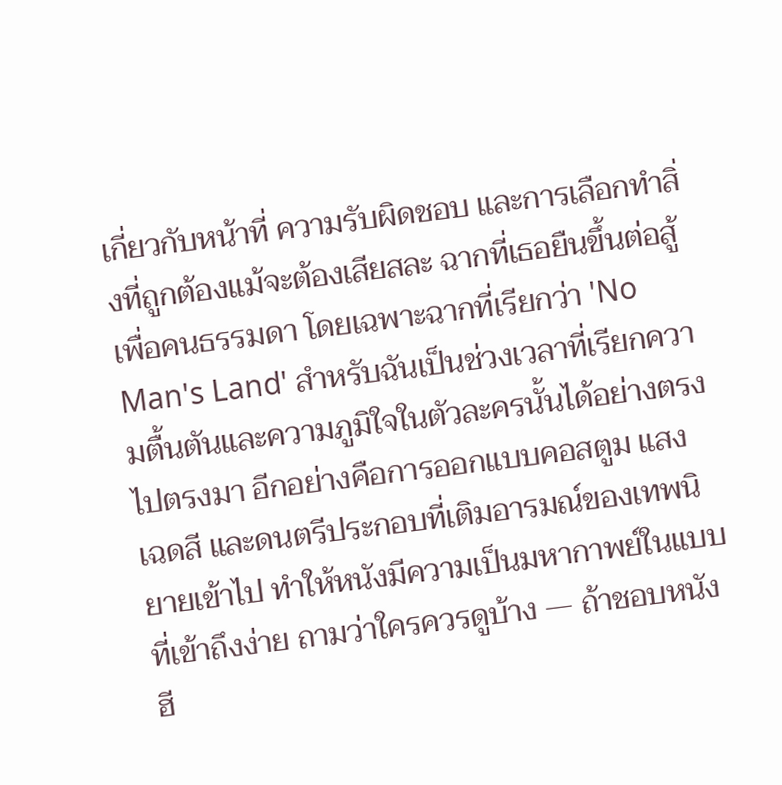เกี่ยวกับหน้าที่ ความรับผิดชอบ และการเลือกทำสิ่งที่ถูกต้องแม้จะต้องเสียสละ ฉากที่เธอยืนขึ้นต่อสู้เพื่อคนธรรมดา โดยเฉพาะฉากที่เรียกว่า 'No Man's Land' สำหรับฉันเป็นช่วงเวลาที่เรียกความตื้นตันและความภูมิใจในตัวละครนั้นได้อย่างตรงไปตรงมา อีกอย่างคือการออกแบบคอสตูม แสง เฉดสี และดนตรีประกอบที่เติมอารมณ์ของเทพนิยายเข้าไป ทำให้หนังมีความเป็นมหากาพย์ในแบบที่เข้าถึงง่าย ถามว่าใครควรดูบ้าง — ถ้าชอบหนังฮี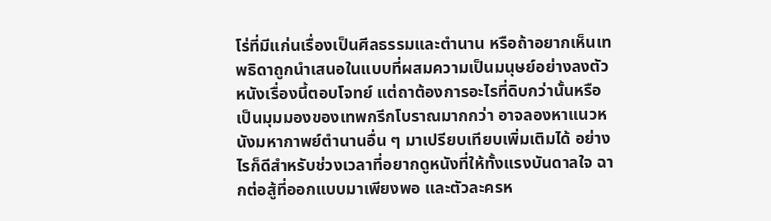โร่ที่มีแก่นเรื่องเป็นศีลธรรมและตำนาน หรือถ้าอยากเห็นเทพธิดาถูกนำเสนอในแบบที่ผสมความเป็นมนุษย์อย่างลงตัว หนังเรื่องนี้ตอบโจทย์ แต่ถาต้องการอะไรที่ดิบกว่านั้นหรือเป็นมุมมองของเทพกรีกโบราณมากกว่า อาจลองหาแนวหนังมหากาพย์ตำนานอื่น ๆ มาเปรียบเทียบเพิ่มเติมได้ อย่างไรก็ดีสำหรับช่วงเวลาที่อยากดูหนังที่ให้ทั้งแรงบันดาลใจ ฉากต่อสู้ที่ออกแบบมาเพียงพอ และตัวละครห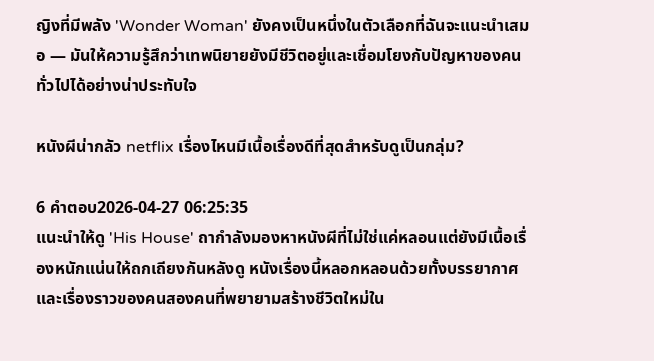ญิงที่มีพลัง 'Wonder Woman' ยังคงเป็นหนึ่งในตัวเลือกที่ฉันจะแนะนำเสมอ — มันให้ความรู้สึกว่าเทพนิยายยังมีชีวิตอยู่และเชื่อมโยงกับปัญหาของคนทั่วไปได้อย่างน่าประทับใจ

หนังผีน่ากลัว netflix เรื่องไหนมีเนื้อเรื่องดีที่สุดสำหรับดูเป็นกลุ่ม?

6 คำตอบ2026-04-27 06:25:35
แนะนำให้ดู 'His House' ถากำลังมองหาหนังผีที่ไม่ใช่แค่หลอนแต่ยังมีเนื้อเรื่องหนักแน่นให้ถกเถียงกันหลังดู หนังเรื่องนี้หลอกหลอนด้วยทั้งบรรยากาศและเรื่องราวของคนสองคนที่พยายามสร้างชีวิตใหม่ใน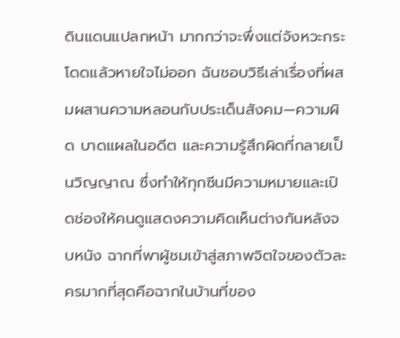ดินแดนแปลกหน้า มากกว่าจะพึ่งแต่จังหวะกระโดดแล้วหายใจไม่ออก ฉันชอบวิธีเล่าเรื่องที่ผสมผสานความหลอนกับประเด็นสังคม—ความผิด บาดแผลในอดีต และความรู้สึกผิดที่กลายเป็นวิญญาณ ซึ่งทำให้ทุกซีนมีความหมายและเปิดช่องให้คนดูแสดงความคิดเห็นต่างกันหลังจบหนัง ฉากที่พาผู้ชมเข้าสู่สภาพจิตใจของตัวละครมากที่สุดคือฉากในบ้านที่ของ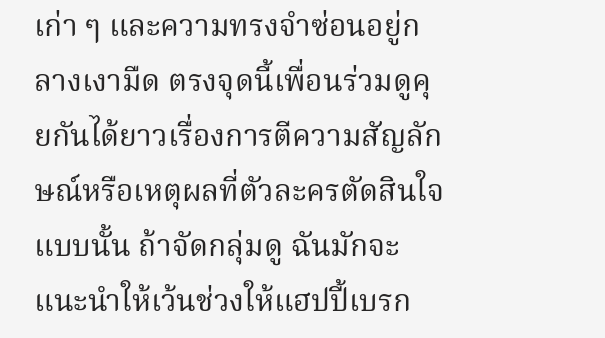เก่า ๆ และความทรงจำซ่อนอยู่กลางเงามืด ตรงจุดนี้เพื่อนร่วมดูคุยกันได้ยาวเรื่องการตีความสัญลักษณ์หรือเหตุผลที่ตัวละครตัดสินใจแบบนั้น ถ้าจัดกลุ่มดู ฉันมักจะแนะนำให้เว้นช่วงให้แฮปปี้เบรก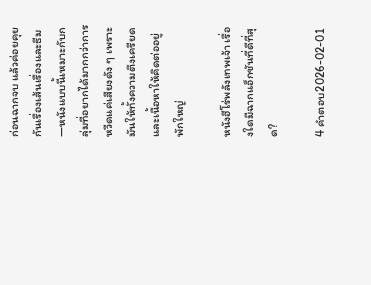ก่อนฉากจบ แล้วค่อยคุยกันเรื่องเส้นเรื่องและธีม—หนังแบบนี้เหมาะกับกลุ่มที่อยากได้มากกว่าการหวีดแค่เสียงดัง ๆ เพราะมันให้ทั้งความตึงเครียดและเนื้อหาให้คิดต่ออยู่พักใหญ่

หนังฮีโร่พลังเทพเจ้า เรื่องใดมีฉากแอ็กชันที่ดีที่สุด?

4 คำตอบ2026-02-01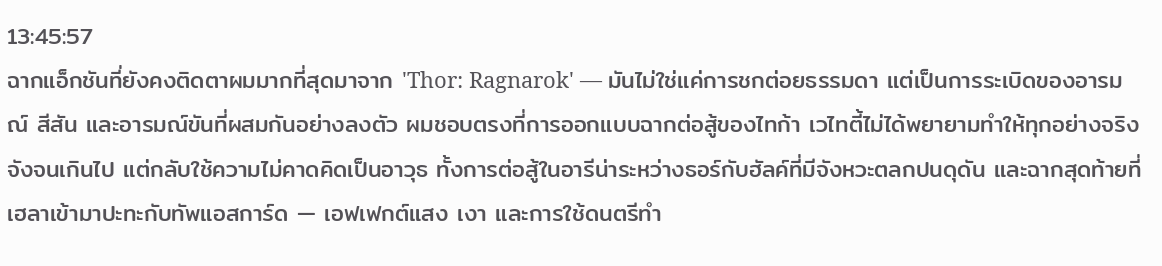13:45:57
ฉากแอ็กชันที่ยังคงติดตาผมมากที่สุดมาจาก 'Thor: Ragnarok' — มันไม่ใช่แค่การชกต่อยธรรมดา แต่เป็นการระเบิดของอารมณ์ สีสัน และอารมณ์ขันที่ผสมกันอย่างลงตัว ผมชอบตรงที่การออกแบบฉากต่อสู้ของไทก้า เวไทตี้ไม่ได้พยายามทำให้ทุกอย่างจริงจังจนเกินไป แต่กลับใช้ความไม่คาดคิดเป็นอาวุธ ทั้งการต่อสู้ในอารีน่าระหว่างธอร์กับฮัลค์ที่มีจังหวะตลกปนดุดัน และฉากสุดท้ายที่เฮลาเข้ามาปะทะกับทัพแอสการ์ด — เอฟเฟกต์แสง เงา และการใช้ดนตรีทำ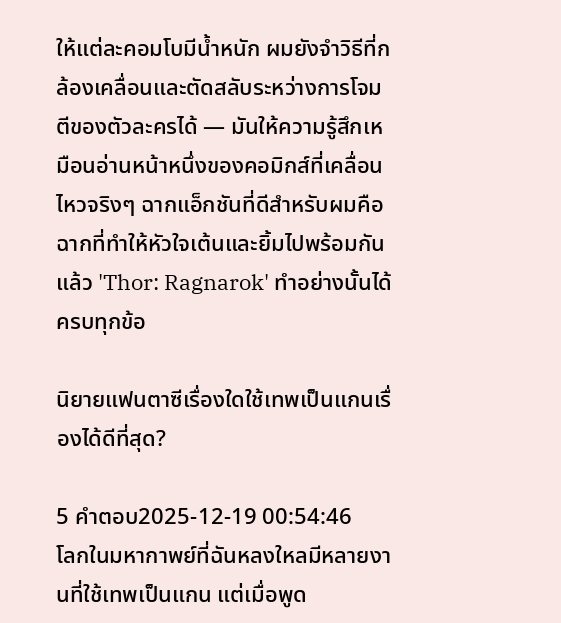ให้แต่ละคอมโบมีน้ำหนัก ผมยังจำวิธีที่กล้องเคลื่อนและตัดสลับระหว่างการโจมตีของตัวละครได้ — มันให้ความรู้สึกเหมือนอ่านหน้าหนึ่งของคอมิกส์ที่เคลื่อนไหวจริงๆ ฉากแอ็กชันที่ดีสำหรับผมคือฉากที่ทำให้หัวใจเต้นและยิ้มไปพร้อมกัน แล้ว 'Thor: Ragnarok' ทำอย่างนั้นได้ครบทุกข้อ

นิยายแฟนตาซีเรื่องใดใช้เทพเป็นแกนเรื่องได้ดีที่สุด?

5 คำตอบ2025-12-19 00:54:46
โลกในมหากาพย์ที่ฉันหลงใหลมีหลายงานที่ใช้เทพเป็นแกน แต่เมื่อพูด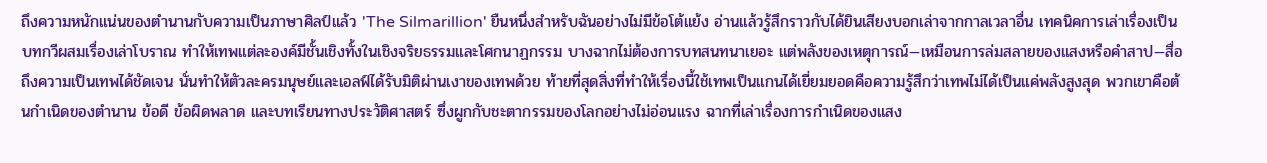ถึงความหนักแน่นของตำนานกับความเป็นภาษาศิลป์แล้ว 'The Silmarillion' ยืนหนึ่งสำหรับฉันอย่างไม่มีข้อโต้แย้ง อ่านแล้วรู้สึกราวกับได้ยินเสียงบอกเล่าจากกาลเวลาอื่น เทคนิคการเล่าเรื่องเป็นบทกวีผสมเรื่องเล่าโบราณ ทำให้เทพแต่ละองค์มีชั้นเชิงทั้งในเชิงจริยธรรมและโศกนาฏกรรม บางฉากไม่ต้องการบทสนทนาเยอะ แต่พลังของเหตุการณ์—เหมือนการล่มสลายของแสงหรือคำสาป—สื่อถึงความเป็นเทพได้ชัดเจน นั่นทำให้ตัวละครมนุษย์และเอลฟ์ได้รับมิติผ่านเงาของเทพด้วย ท้ายที่สุดสิ่งที่ทำให้เรื่องนี้ใช้เทพเป็นแกนได้เยี่ยมยอดคือความรู้สึกว่าเทพไม่ได้เป็นแค่พลังสูงสุด พวกเขาคือต้นกำเนิดของตำนาน ข้อดี ข้อผิดพลาด และบทเรียนทางประวัติศาสตร์ ซึ่งผูกกับชะตากรรมของโลกอย่างไม่อ่อนแรง ฉากที่เล่าเรื่องการกำเนิดของแสง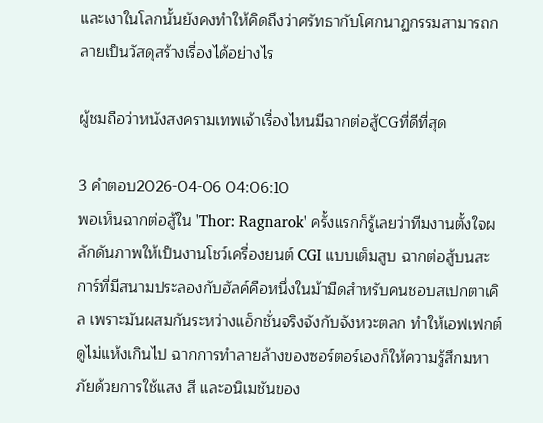และเงาในโลกนั้นยังคงทำให้คิดถึงว่าศรัทธากับโศกนาฏกรรมสามารถกลายเป็นวัสดุสร้างเรื่องได้อย่างไร

ผู้ชมถือว่าหนังสงครามเทพเจ้าเรื่องไหนมีฉากต่อสู้CGที่ดีที่สุด

3 คำตอบ2026-04-06 04:06:10
พอเห็นฉากต่อสู้ใน 'Thor: Ragnarok' ครั้งแรกก็รู้เลยว่าทีมงานตั้งใจผลักดันภาพให้เป็นงานโชว์เครื่องยนต์ CGI แบบเต็มสูบ ฉากต่อสู้บนสะการ์ที่มีสนามประลองกับฮัลค์คือหนึ่งในม้ามืดสำหรับคนชอบสเปกตาเคิล เพราะมันผสมกันระหว่างแอ็กชั่นจริงจังกับจังหวะตลก ทำให้เอฟเฟกต์ดูไม่แห้งเกินไป ฉากการทำลายล้างของซอร์ตอร์เองก็ให้ความรู้สึกมหาภัยด้วยการใช้แสง สี และอนิเมชันของ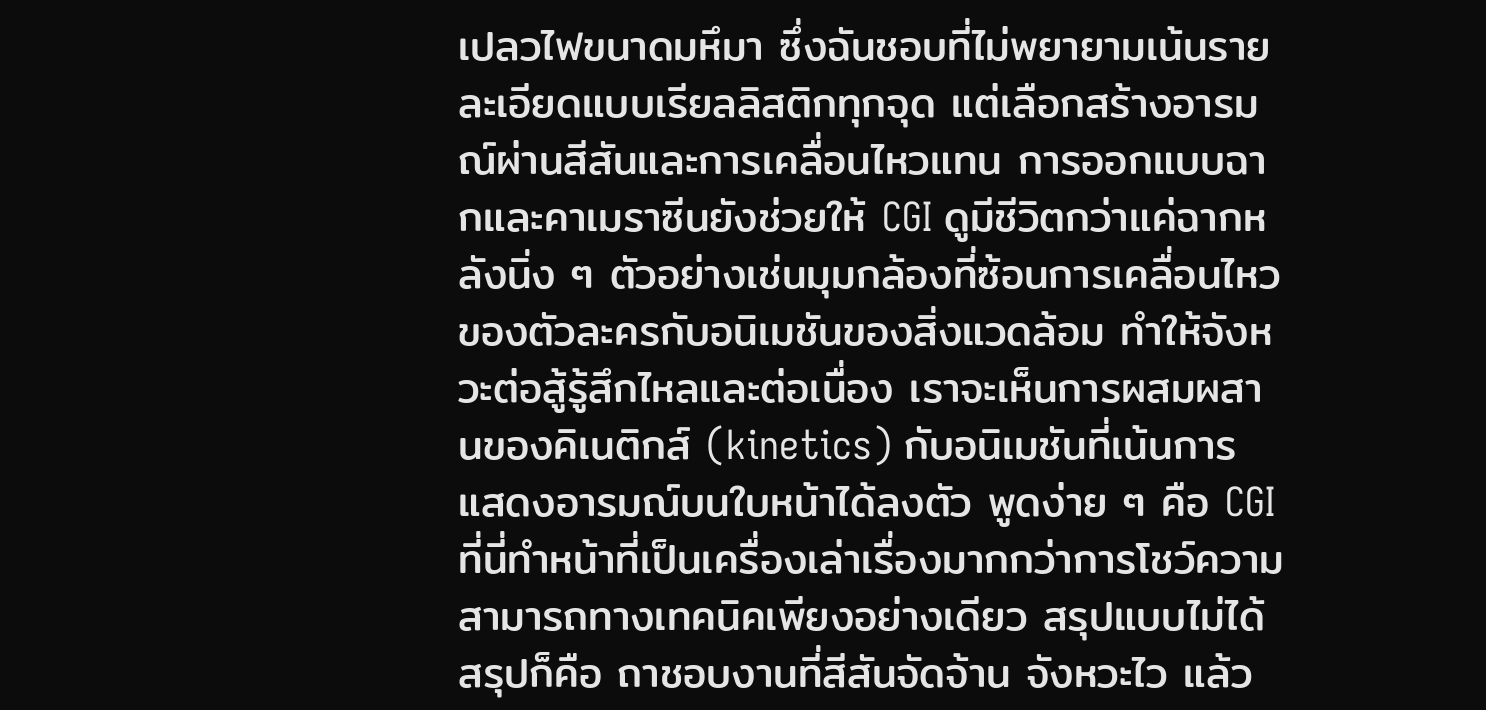เปลวไฟขนาดมหึมา ซึ่งฉันชอบที่ไม่พยายามเน้นรายละเอียดแบบเรียลลิสติกทุกจุด แต่เลือกสร้างอารมณ์ผ่านสีสันและการเคลื่อนไหวแทน การออกแบบฉากและคาเมราซีนยังช่วยให้ CGI ดูมีชีวิตกว่าแค่ฉากหลังนิ่ง ๆ ตัวอย่างเช่นมุมกล้องที่ซ้อนการเคลื่อนไหวของตัวละครกับอนิเมชันของสิ่งแวดล้อม ทำให้จังหวะต่อสู้รู้สึกไหลและต่อเนื่อง เราจะเห็นการผสมผสานของคิเนติกส์ (kinetics) กับอนิเมชันที่เน้นการแสดงอารมณ์บนใบหน้าได้ลงตัว พูดง่าย ๆ คือ CGI ที่นี่ทำหน้าที่เป็นเครื่องเล่าเรื่องมากกว่าการโชว์ความสามารถทางเทคนิคเพียงอย่างเดียว สรุปแบบไม่ได้สรุปก็คือ ถาชอบงานที่สีสันจัดจ้าน จังหวะไว แล้ว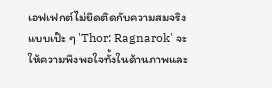เอฟเฟกต์ไม่ยึดติดกับความสมจริงแบบเป๊ะ ๆ 'Thor: Ragnarok' จะให้ความพึงพอใจทั้งในด้านภาพและ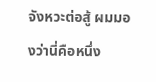จังหวะต่อสู้ ผมมองว่านี่คือหนึ่ง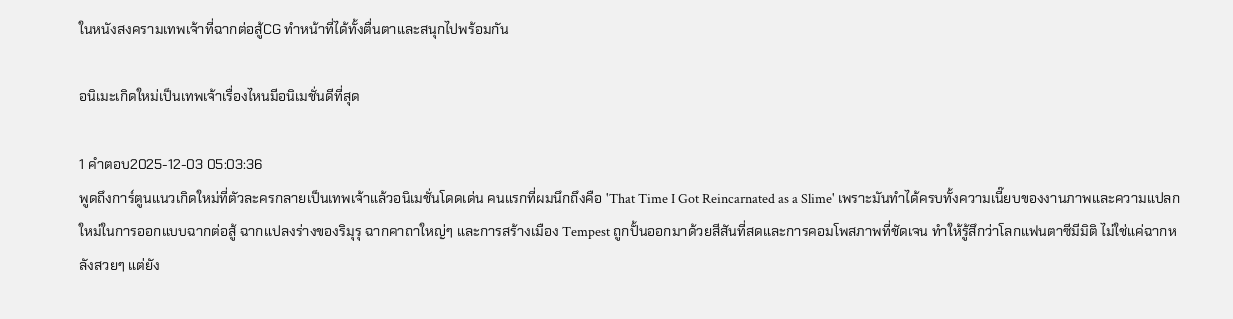ในหนังสงครามเทพเจ้าที่ฉากต่อสู้CG ทำหน้าที่ได้ทั้งตื่นตาและสนุกไปพร้อมกัน

อนิเมะเกิดใหม่เป็นเทพเจ้าเรื่องไหนมีอนิเมชั่นดีที่สุด

1 คำตอบ2025-12-03 05:03:36
พูดถึงการ์ตูนแนวเกิดใหม่ที่ตัวละครกลายเป็นเทพเจ้าแล้วอนิเมชั่นโดดเด่น คนแรกที่ผมนึกถึงคือ 'That Time I Got Reincarnated as a Slime' เพราะมันทำได้ครบทั้งความเนี๊ยบของงานภาพและความแปลกใหม่ในการออกแบบฉากต่อสู้ ฉากแปลงร่างของริมุรุ ฉากคาถาใหญ่ๆ และการสร้างเมือง Tempest ถูกปั้นออกมาด้วยสีสันที่สดและการคอมโพสภาพที่ชัดเจน ทำให้รู้สึกว่าโลกแฟนตาซีมีมิติ ไม่ใช่แค่ฉากหลังสวยๆ แต่ยัง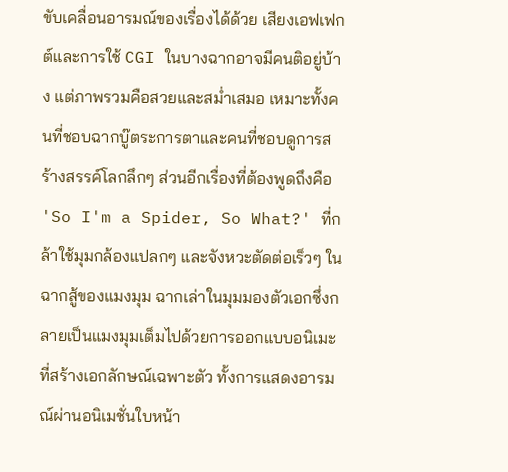ขับเคลื่อนอารมณ์ของเรื่องได้ด้วย เสียงเอฟเฟกต์และการใช้ CGI ในบางฉากอาจมีคนติอยู่บ้าง แต่ภาพรวมคือสวยและสม่ำเสมอ เหมาะทั้งคนที่ชอบฉากบู๊ตระการตาและคนที่ชอบดูการสร้างสรรค์โลกลึกๆ ส่วนอีกเรื่องที่ต้องพูดถึงคือ 'So I'm a Spider, So What?' ที่กล้าใช้มุมกล้องแปลกๆ และจังหวะตัดต่อเร็วๆ ในฉากสู้ของแมงมุม ฉากเล่าในมุมมองตัวเอกซึ่งกลายเป็นแมงมุมเต็มไปด้วยการออกแบบอนิเมะที่สร้างเอกลักษณ์เฉพาะตัว ทั้งการแสดงอารมณ์ผ่านอนิเมชั่นใบหน้า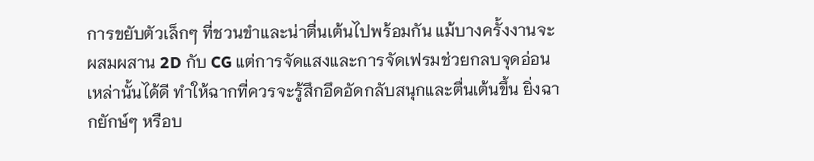การขยับตัวเล็กๆ ที่ชวนขำและน่าตื่นเต้นไปพร้อมกัน แม้บางครั้งงานจะผสมผสาน 2D กับ CG แต่การจัดแสงและการจัดเฟรมช่วยกลบจุดอ่อนเหล่านั้นได้ดี ทำให้ฉากที่ควรจะรู้สึกอึดอัดกลับสนุกและตื่นเต้นขึ้น ยิ่งฉากยักษ์ๆ หรือบ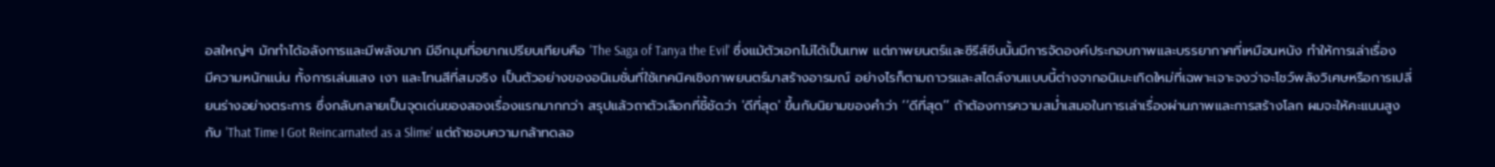อสใหญ่ๆ มักทำได้อลังการและมีพลังมาก มีอีกมุมที่อยากเปรียบเทียบคือ 'The Saga of Tanya the Evil' ซึ่งแม้ตัวเอกไม่ได้เป็นเทพ แต่ภาพยนตร์และซีรีส์ซีนนั้นมีการจัดองค์ประกอบภาพและบรรยากาศที่เหมือนหนัง ทำให้การเล่าเรื่องมีความหนักแน่น ทั้งการเล่นแสง เงา และโทนสีที่สมจริง เป็นตัวอย่างของอนิเมชั่นที่ใช้เทคนิคเชิงภาพยนตร์มาสร้างอารมณ์ อย่างไรก็ตามถาวรและสไตล์งานแบบนี้ต่างจากอนิเมะเกิดใหม่ที่เฉพาะเจาะจงว่าจะโชว์พลังวิเศษหรือการเปลี่ยนร่างอย่างตระการ ซึ่งกลับกลายเป็นจุดเด่นของสองเรื่องแรกมากกว่า สรุปแล้วถาตัวเลือกที่ชี้ชัดว่า 'ดีที่สุด' ขึ้นกับนิยามของคำว่า ‘‘ดีที่สุด’’ ถ้าต้องการความสม่ำเสมอในการเล่าเรื่องผ่านภาพและการสร้างโลก ผมจะให้คะแนนสูงกับ 'That Time I Got Reincarnated as a Slime' แต่ถ้าชอบความกล้าทดลอ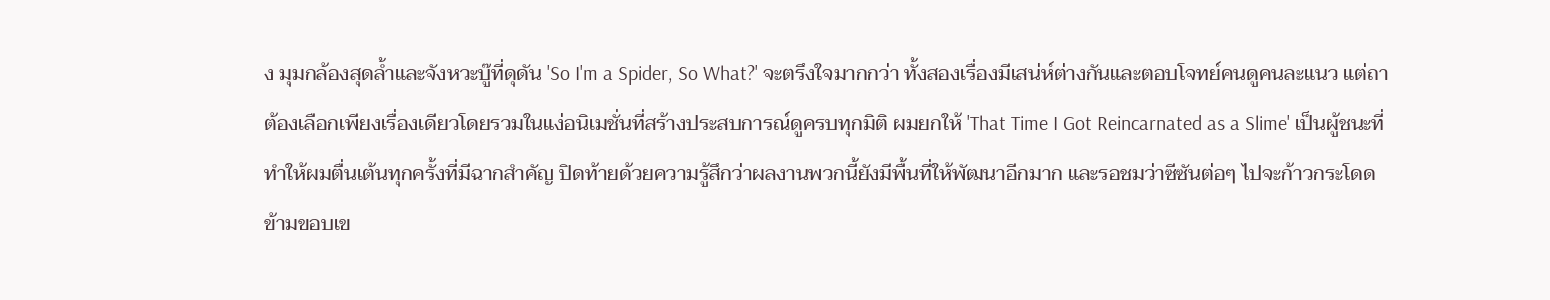ง มุมกล้องสุดล้ำและจังหวะบู๊ที่ดุดัน 'So I'm a Spider, So What?' จะตรึงใจมากกว่า ทั้งสองเรื่องมีเสน่ห์ต่างกันและตอบโจทย์คนดูคนละแนว แต่ถาต้องเลือกเพียงเรื่องเดียวโดยรวมในแง่อนิเมชั่นที่สร้างประสบการณ์ดูครบทุกมิติ ผมยกให้ 'That Time I Got Reincarnated as a Slime' เป็นผู้ชนะที่ทำให้ผมตื่นเต้นทุกครั้งที่มีฉากสำคัญ ปิดท้ายด้วยความรู้สึกว่าผลงานพวกนี้ยังมีพื้นที่ให้พัฒนาอีกมาก และรอชมว่าซีซันต่อๆ ไปจะก้าวกระโดดข้ามขอบเข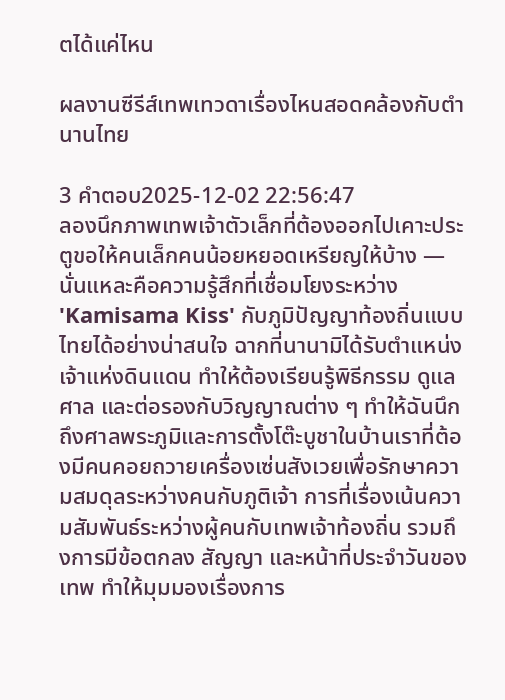ตได้แค่ไหน

ผลงานซีรีส์เทพเทวดาเรื่องไหนสอดคล้องกับตำนานไทย

3 คำตอบ2025-12-02 22:56:47
ลองนึกภาพเทพเจ้าตัวเล็กที่ต้องออกไปเคาะประตูขอให้คนเล็กคนน้อยหยอดเหรียญให้บ้าง — นั่นแหละคือความรู้สึกที่เชื่อมโยงระหว่าง 'Kamisama Kiss' กับภูมิปัญญาท้องถิ่นแบบไทยได้อย่างน่าสนใจ ฉากที่นานามิได้รับตำแหน่งเจ้าแห่งดินแดน ทำให้ต้องเรียนรู้พิธีกรรม ดูแลศาล และต่อรองกับวิญญาณต่าง ๆ ทำให้ฉันนึกถึงศาลพระภูมิและการตั้งโต๊ะบูชาในบ้านเราที่ต้องมีคนคอยถวายเครื่องเซ่นสังเวยเพื่อรักษาความสมดุลระหว่างคนกับภูติเจ้า การที่เรื่องเน้นความสัมพันธ์ระหว่างผู้คนกับเทพเจ้าท้องถิ่น รวมถึงการมีข้อตกลง สัญญา และหน้าที่ประจำวันของเทพ ทำให้มุมมองเรื่องการ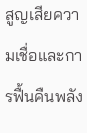สูญเสียความเชื่อและการฟื้นคืนพลัง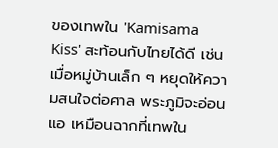ของเทพใน 'Kamisama Kiss' สะท้อนกับไทยได้ดี เช่นเมื่อหมู่บ้านเล็ก ๆ หยุดให้ความสนใจต่อศาล พระภูมิจะอ่อนแอ เหมือนฉากที่เทพใน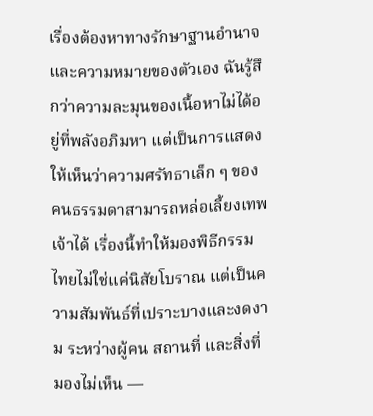เรื่องต้องหาทางรักษาฐานอำนาจและความหมายของตัวเอง ฉันรู้สึกว่าความละมุนของเนื้อหาไม่ได้อยู่ที่พลังอภิมหา แต่เป็นการแสดงให้เห็นว่าความศรัทธาเล็ก ๆ ของคนธรรมดาสามารถหล่อเลี้ยงเทพเจ้าได้ เรื่องนี้ทำให้มองพิธีกรรมไทยไม่ใช่แค่นิสัยโบราณ แต่เป็นความสัมพันธ์ที่เปราะบางและงดงาม ระหว่างผู้คน สถานที่ และสิ่งที่มองไม่เห็น —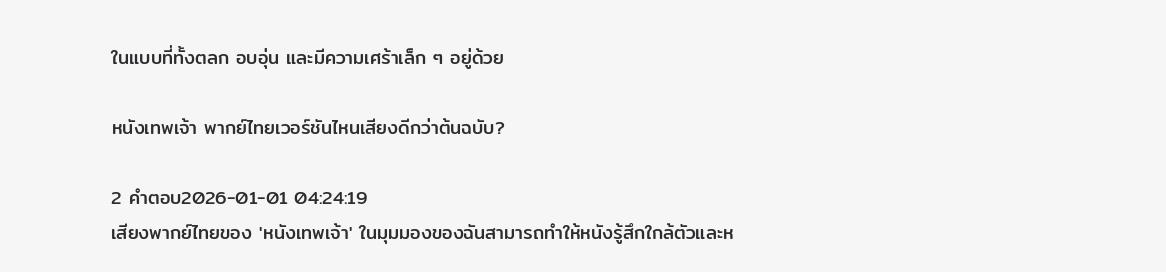ในแบบที่ทั้งตลก อบอุ่น และมีความเศร้าเล็ก ๆ อยู่ด้วย

หนังเทพเจ้า พากย์ไทยเวอร์ชันไหนเสียงดีกว่าต้นฉบับ?

2 คำตอบ2026-01-01 04:24:19
เสียงพากย์ไทยของ 'หนังเทพเจ้า' ในมุมมองของฉันสามารถทำให้หนังรู้สึกใกล้ตัวและห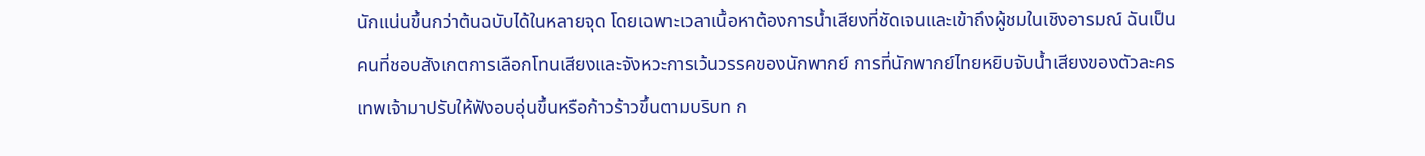นักแน่นขึ้นกว่าต้นฉบับได้ในหลายจุด โดยเฉพาะเวลาเนื้อหาต้องการน้ำเสียงที่ชัดเจนและเข้าถึงผู้ชมในเชิงอารมณ์ ฉันเป็นคนที่ชอบสังเกตการเลือกโทนเสียงและจังหวะการเว้นวรรคของนักพากย์ การที่นักพากย์ไทยหยิบจับน้ำเสียงของตัวละครเทพเจ้ามาปรับให้ฟังอบอุ่นขึ้นหรือก้าวร้าวขึ้นตามบริบท ก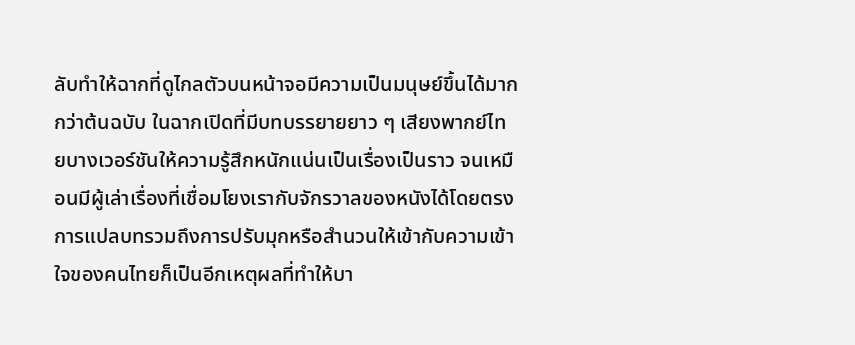ลับทำให้ฉากที่ดูไกลตัวบนหน้าจอมีความเป็นมนุษย์ขึ้นได้มากกว่าต้นฉบับ ในฉากเปิดที่มีบทบรรยายยาว ๆ เสียงพากย์ไทยบางเวอร์ชันให้ความรู้สึกหนักแน่นเป็นเรื่องเป็นราว จนเหมือนมีผู้เล่าเรื่องที่เชื่อมโยงเรากับจักรวาลของหนังได้โดยตรง การแปลบทรวมถึงการปรับมุกหรือสำนวนให้เข้ากับความเข้าใจของคนไทยก็เป็นอีกเหตุผลที่ทำให้บา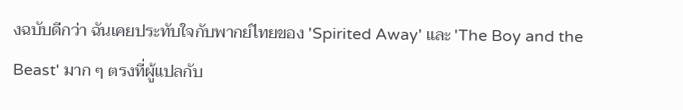งฉบับดีกว่า ฉันเคยประทับใจกับพากย์ไทยของ 'Spirited Away' และ 'The Boy and the Beast' มาก ๆ ตรงที่ผู้แปลกับ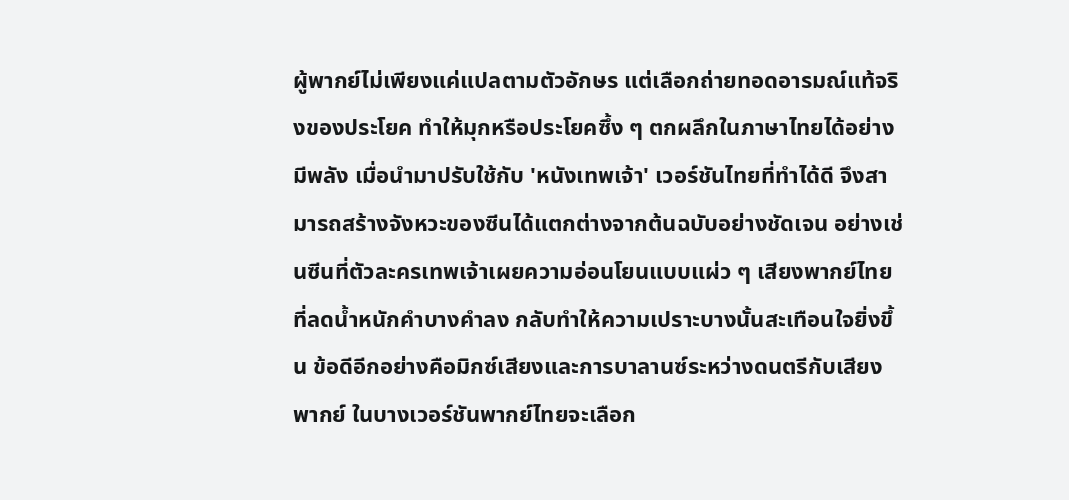ผู้พากย์ไม่เพียงแค่แปลตามตัวอักษร แต่เลือกถ่ายทอดอารมณ์แท้จริงของประโยค ทำให้มุกหรือประโยคซึ้ง ๆ ตกผลึกในภาษาไทยได้อย่างมีพลัง เมื่อนำมาปรับใช้กับ 'หนังเทพเจ้า' เวอร์ชันไทยที่ทำได้ดี จึงสามารถสร้างจังหวะของซีนได้แตกต่างจากต้นฉบับอย่างชัดเจน อย่างเช่นซีนที่ตัวละครเทพเจ้าเผยความอ่อนโยนแบบแผ่ว ๆ เสียงพากย์ไทยที่ลดน้ำหนักคำบางคำลง กลับทำให้ความเปราะบางนั้นสะเทือนใจยิ่งขึ้น ข้อดีอีกอย่างคือมิกซ์เสียงและการบาลานซ์ระหว่างดนตรีกับเสียงพากย์ ในบางเวอร์ชันพากย์ไทยจะเลือก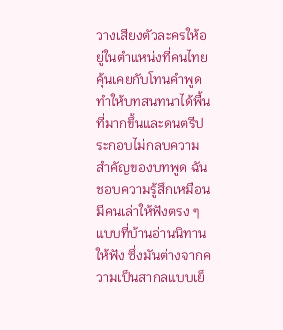วางเสียงตัวละครให้อยู่ในตำแหน่งที่คนไทยคุ้นเคยกับโทนคำพูด ทำให้บทสนทนาได้พื้นที่มากขึ้นและดนตรีประกอบไม่กลบความสำคัญของบทพูด ฉันชอบความรู้สึกเหมือนมีคนเล่าให้ฟังตรง ๆ แบบที่บ้านอ่านนิทานให้ฟัง ซึ่งมันต่างจากความเป็นสากลแบบเย็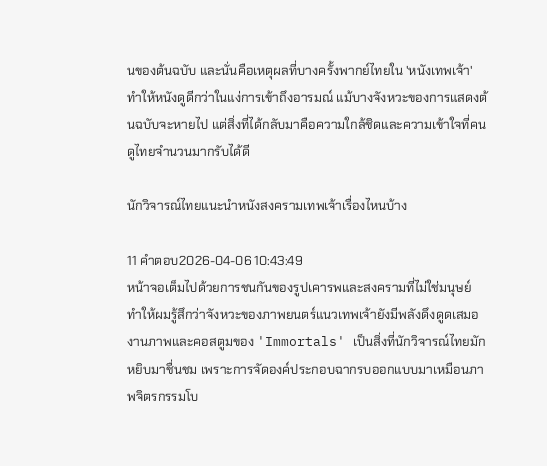นของต้นฉบับ และนั่นคือเหตุผลที่บางครั้งพากย์ไทยใน 'หนังเทพเจ้า' ทำให้หนังดูดีกว่าในแง่การเข้าถึงอารมณ์ แม้บางจังหวะของการแสดงต้นฉบับจะหายไป แต่สิ่งที่ได้กลับมาคือความใกล้ชิดและความเข้าใจที่คนดูไทยจำนวนมากรับได้ดี

นักวิจารณ์ไทยแนะนำหนังสงครามเทพเจ้าเรื่องไหนบ้าง

11 คำตอบ2026-04-06 10:43:49
หน้าจอเต็มไปด้วยการชนกันของรูปเคารพและสงครามที่ไม่ใช่มนุษย์ ทำให้ผมรู้สึกว่าจังหวะของภาพยนตร์แนวเทพเจ้ายังมีพลังดึงดูดเสมอ งานภาพและคอสตูมของ 'Immortals' เป็นสิ่งที่นักวิจารณ์ไทยมักหยิบมาชื่นชม เพราะการจัดองค์ประกอบฉากรบออกแบบมาเหมือนภาพจิตรกรรมโบ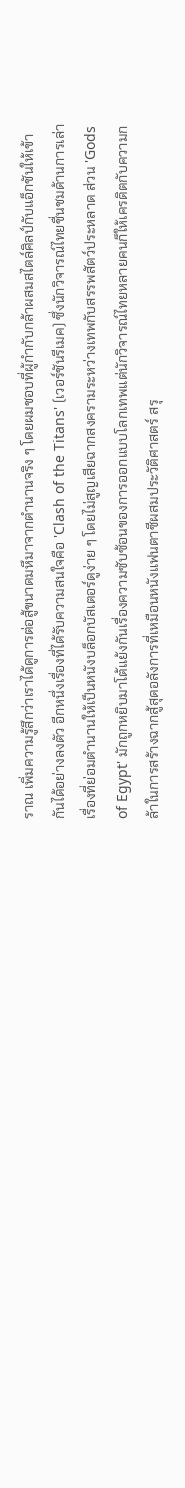ราณ เพิ่มความรู้สึกว่าเราได้ดูการต่อสู้ขนาดมหึมาจากตำนานจริง ๆ โดยผมชอบที่ผู้กำกับกล้าผสมสไตล์ศิลป์กับแอ็กชันให้เข้ากันได้อย่างลงตัว อีกหนึ่งเรื่องที่ได้รับความสนใจคือ 'Clash of the Titans' (เวอร์ชันรีเมค) ซึ่งนักวิจารณ์ไทยชื่นชมด้านการเล่าเรื่องที่ย่อมตำนานให้เป็นหนังบล็อกบัสเตอร์ดูง่าย ๆ โดยไม่สูญเสียฉากสงครามระหว่างเทพกับสรรพสัตว์ประหลาด ส่วน 'Gods of Egypt' มักถูกหยิบมาโต้แย้งกันเรื่องความซับซ้อนของการออกแบบโลกเทพแต่นักวิจารณ์ไทยหลายคนก็ให้เครดิตกับความกล้าในการสร้างฉากสู้สุดอลังการที่เหมือนหนังแฟนตาซีผสมประวัติศาสตร์ สรุ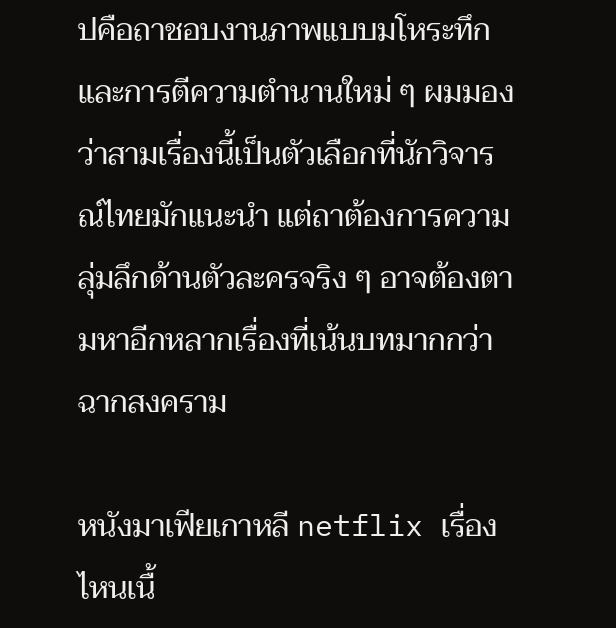ปคือถาชอบงานภาพแบบมโหระทึกและการตีความตำนานใหม่ ๆ ผมมองว่าสามเรื่องนี้เป็นตัวเลือกที่นักวิจารณ์ไทยมักแนะนำ แต่ถาต้องการความลุ่มลึกด้านตัวละครจริง ๆ อาจต้องตามหาอีกหลากเรื่องที่เน้นบทมากกว่าฉากสงคราม

หนังมาเฟียเกาหลี netflix เรื่องไหนเนื้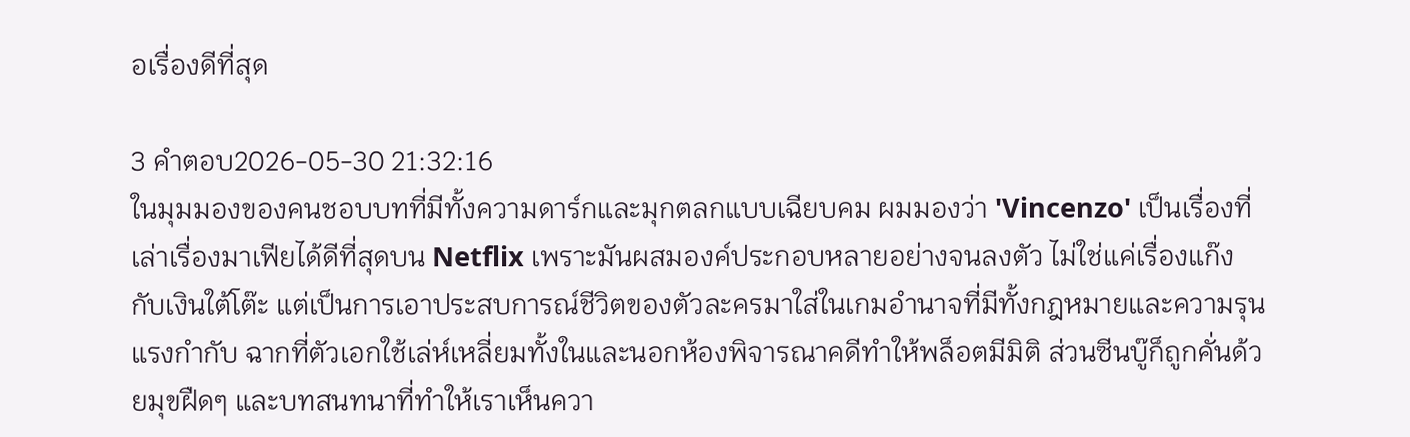อเรื่องดีที่สุด

3 คำตอบ2026-05-30 21:32:16
ในมุมมองของคนชอบบทที่มีทั้งความดาร์กและมุกตลกแบบเฉียบคม ผมมองว่า 'Vincenzo' เป็นเรื่องที่เล่าเรื่องมาเฟียได้ดีที่สุดบน Netflix เพราะมันผสมองค์ประกอบหลายอย่างจนลงตัว ไม่ใช่แค่เรื่องแก๊งกับเงินใต้โต๊ะ แต่เป็นการเอาประสบการณ์ชีวิตของตัวละครมาใส่ในเกมอำนาจที่มีทั้งกฎหมายและความรุนแรงกำกับ ฉากที่ตัวเอกใช้เล่ห์เหลี่ยมทั้งในและนอกห้องพิจารณาคดีทำให้พล็อตมีมิติ ส่วนซีนบู๊ก็ถูกคั่นด้วยมุขฝืดๆ และบทสนทนาที่ทำให้เราเห็นควา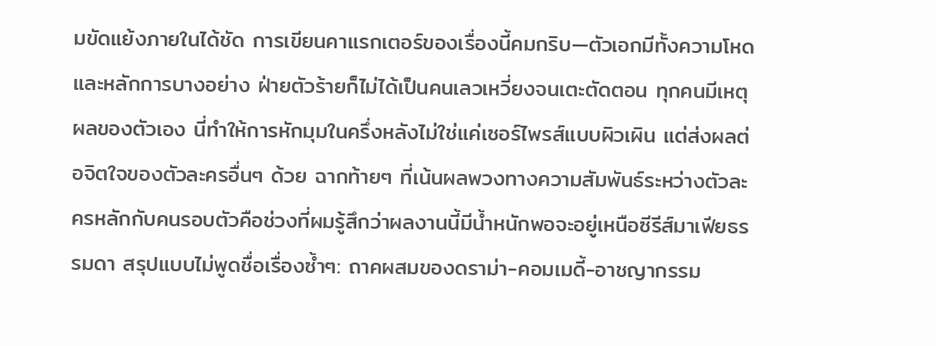มขัดแย้งภายในได้ชัด การเขียนคาแรกเตอร์ของเรื่องนี้คมกริบ—ตัวเอกมีทั้งความโหดและหลักการบางอย่าง ฝ่ายตัวร้ายก็ไม่ได้เป็นคนเลวเหวี่ยงจนเตะตัดตอน ทุกคนมีเหตุผลของตัวเอง นี่ทำให้การหักมุมในครึ่งหลังไม่ใช่แค่เซอร์ไพรส์แบบผิวเผิน แต่ส่งผลต่อจิตใจของตัวละครอื่นๆ ด้วย ฉากท้ายๆ ที่เน้นผลพวงทางความสัมพันธ์ระหว่างตัวละครหลักกับคนรอบตัวคือช่วงที่ผมรู้สึกว่าผลงานนี้มีน้ำหนักพอจะอยู่เหนือซีรีส์มาเฟียธรรมดา สรุปแบบไม่พูดชื่อเรื่องซ้ำๆ: ถาคผสมของดราม่า-คอมเมดี้-อาชญากรรม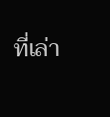ที่เล่า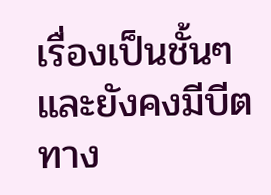เรื่องเป็นชั้นๆ และยังคงมีบีตทาง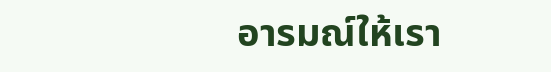อารมณ์ให้เรา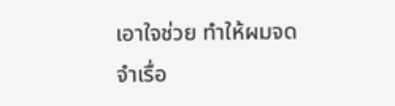เอาใจช่วย ทำให้ผมจดจำเรื่อ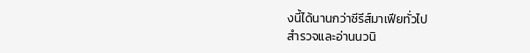งนี้ได้นานกว่าซีรีส์มาเฟียทั่วไป
สำรวจและอ่านนวนิ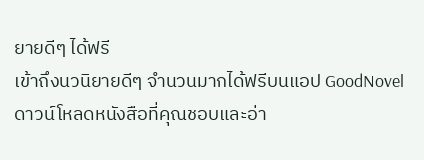ยายดีๆ ได้ฟรี
เข้าถึงนวนิยายดีๆ จำนวนมากได้ฟรีบนแอป GoodNovel ดาวน์โหลดหนังสือที่คุณชอบและอ่า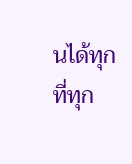นได้ทุกที่ทุก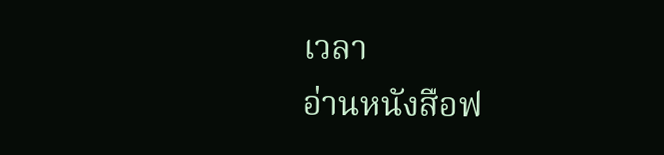เวลา
อ่านหนังสือฟ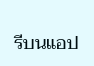รีบนแอป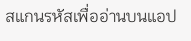สแกนรหัสเพื่ออ่านบนแอป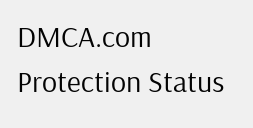DMCA.com Protection Status